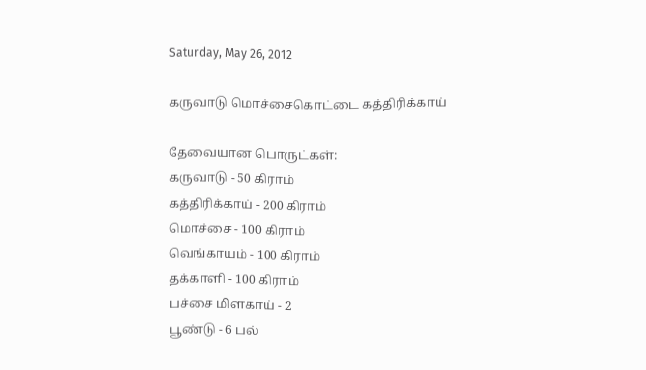Saturday, May 26, 2012

கருவாடு மொச்சைகொட்டை கத்திரிக்காய்

தேவையான பொருட்கள்:
கருவாடு - 50 கிராம்
கத்திரிக்காய் - 200 கிராம்
மொச்சை - 100 கிராம்
வெங்காயம் - 100 கிராம்
தக்காளி - 100 கிராம்
பச்சை மிளகாய் - 2
பூண்டு - 6 பல்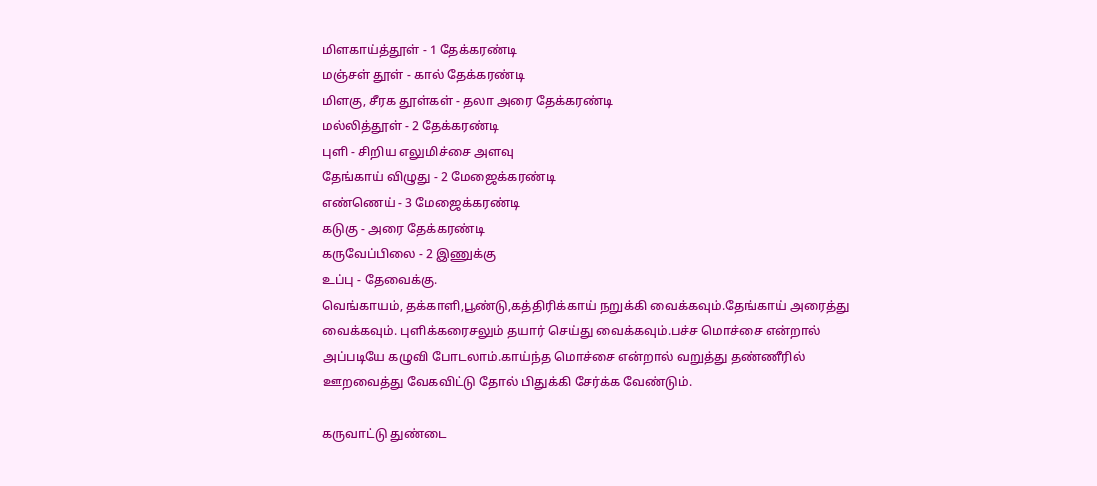மிளகாய்த்தூள் - 1 தேக்கரண்டி
மஞ்சள் தூள் - கால் தேக்கரண்டி
மிளகு, சீரக தூள்கள் - தலா அரை தேக்கரண்டி
மல்லித்தூள் - 2 தேக்கரண்டி
புளி - சிறிய எலுமிச்சை அளவு
தேங்காய் விழுது - 2 மேஜைக்கரண்டி
எண்ணெய் - 3 மேஜைக்கரண்டி
கடுகு - அரை தேக்கரண்டி
கருவேப்பிலை - 2 இணுக்கு
உப்பு - தேவைக்கு.
வெங்காயம், தக்காளி,பூண்டு,கத்திரிக்காய் நறுக்கி வைக்கவும்.தேங்காய் அரைத்து வைக்கவும். புளிக்கரைசலும் தயார் செய்து வைக்கவும்.பச்ச மொச்சை என்றால் அப்படியே கழுவி போடலாம்.காய்ந்த மொச்சை என்றால் வறுத்து தண்ணீரில் ஊறவைத்து வேகவிட்டு தோல் பிதுக்கி சேர்க்க வேண்டும்.

கருவாட்டு துண்டை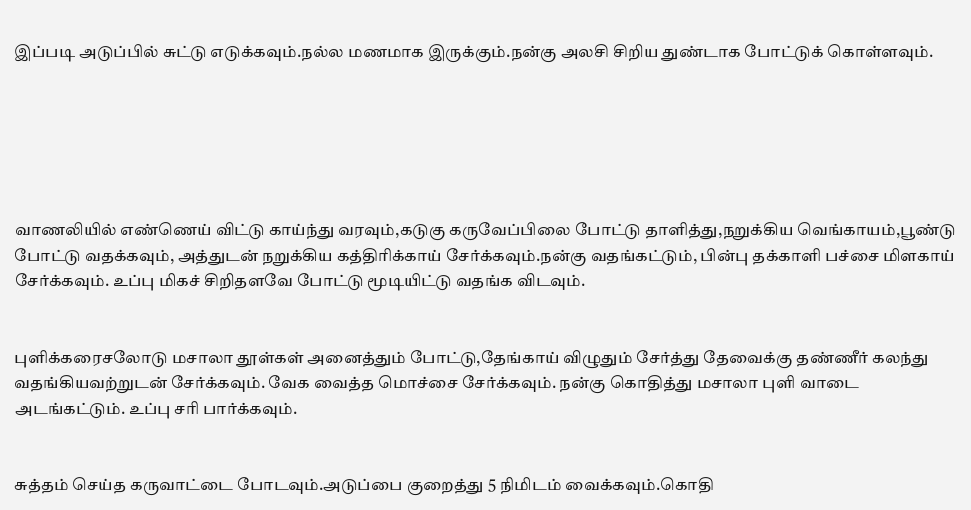இப்படி அடுப்பில் சுட்டு எடுக்கவும்.நல்ல மணமாக இருக்கும்.நன்கு அலசி சிறிய துண்டாக போட்டுக் கொள்ளவும்.






வாணலியில் எண்ணெய் விட்டு காய்ந்து வரவும்,கடுகு கருவேப்பிலை போட்டு தாளித்து,நறுக்கிய வெங்காயம்,பூண்டு போட்டு வதக்கவும், அத்துடன் நறுக்கிய கத்திரிக்காய் சேர்க்கவும்.நன்கு வதங்கட்டும், பின்பு தக்காளி பச்சை மிளகாய் சேர்க்கவும். உப்பு மிகச் சிறிதளவே போட்டு மூடியிட்டு வதங்க விடவும்.


புளிக்கரைசலோடு மசாலா தூள்கள் அனைத்தும் போட்டு,தேங்காய் விழுதும் சேர்த்து தேவைக்கு தண்ணீர் கலந்து வதங்கியவற்றுடன் சேர்க்கவும். வேக வைத்த மொச்சை சேர்க்கவும். நன்கு கொதித்து மசாலா புளி வாடை அடங்கட்டும். உப்பு சரி பார்க்கவும்.


சுத்தம் செய்த கருவாட்டை போடவும்.அடுப்பை குறைத்து 5 நிமிடம் வைக்கவும்.கொதி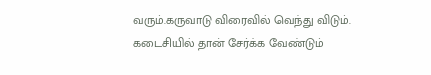வரும்.கருவாடு விரைவில் வெந்து விடும். கடைசியில் தான் சேர்க்க வேண்டும்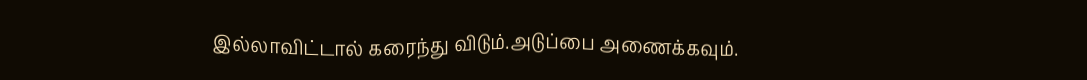இல்லாவிட்டால் கரைந்து விடும்.அடுப்பை அணைக்கவும்.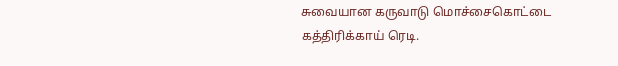சுவையான கருவாடு மொச்சைகொட்டை கத்திரிக்காய் ரெடி.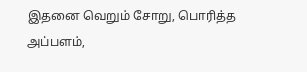இதனை வெறும் சோறு, பொரித்த அப்பளம்,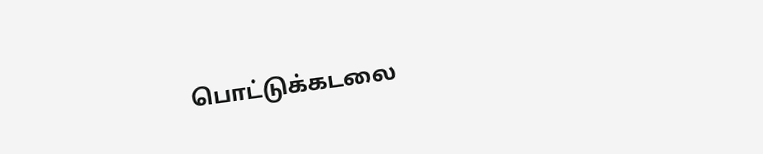பொட்டுக்கடலை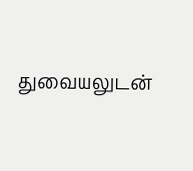துவையலுடன்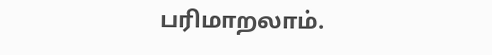பரிமாறலாம்.